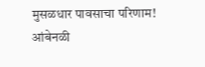मुसळधार पावसाचा परिणाम! आंबेनळी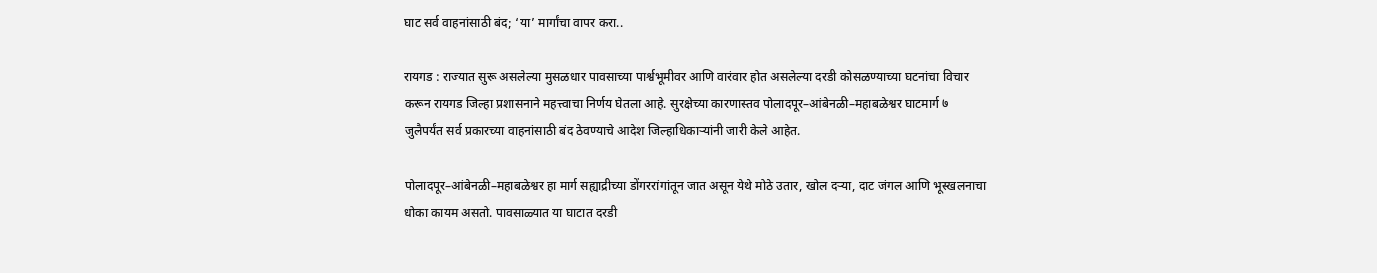घाट सर्व वाहनांसाठी बंद; ‘या’ मार्गांचा वापर करा..

रायगड : राज्यात सुरू असलेल्या मुसळधार पावसाच्या पार्श्वभूमीवर आणि वारंवार होत असलेल्या दरडी कोसळण्याच्या घटनांचा विचार करून रायगड जिल्हा प्रशासनाने महत्त्वाचा निर्णय घेतला आहे. सुरक्षेच्या कारणास्तव पोलादपूर–आंबेनळी–महाबळेश्वर घाटमार्ग ७ जुलैपर्यंत सर्व प्रकारच्या वाहनांसाठी बंद ठेवण्याचे आदेश जिल्हाधिकाऱ्यांनी जारी केले आहेत.

पोलादपूर–आंबेनळी–महाबळेश्वर हा मार्ग सह्याद्रीच्या डोंगररांगांतून जात असून येथे मोठे उतार, खोल दऱ्या, दाट जंगल आणि भूस्खलनाचा धोका कायम असतो. पावसाळ्यात या घाटात दरडी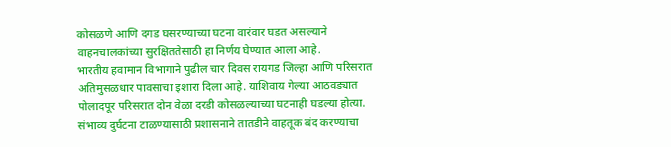कोसळणे आणि दगड घसरण्याच्या घटना वारंवार घडत असल्याने वाहनचालकांच्या सुरक्षिततेसाठी हा निर्णय घेण्यात आला आहे.
भारतीय हवामान विभागाने पुढील चार दिवस रायगड जिल्हा आणि परिसरात अतिमुसळधार पावसाचा इशारा दिला आहे. याशिवाय गेल्या आठवड्यात पोलादपूर परिसरात दोन वेळा दरडी कोसळल्याच्या घटनाही घडल्या होत्या. संभाव्य दुर्घटना टाळण्यासाठी प्रशासनाने तातडीने वाहतूक बंद करण्याचा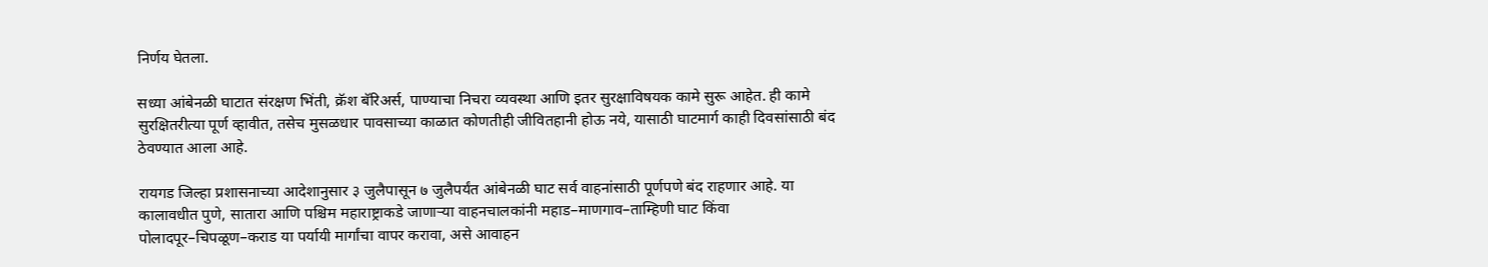निर्णय घेतला.

सध्या आंबेनळी घाटात संरक्षण भिंती, क्रॅश बॅरिअर्स, पाण्याचा निचरा व्यवस्था आणि इतर सुरक्षाविषयक कामे सुरू आहेत. ही कामे सुरक्षितरीत्या पूर्ण व्हावीत, तसेच मुसळधार पावसाच्या काळात कोणतीही जीवितहानी होऊ नये, यासाठी घाटमार्ग काही दिवसांसाठी बंद ठेवण्यात आला आहे.

रायगड जिल्हा प्रशासनाच्या आदेशानुसार ३ जुलैपासून ७ जुलैपर्यंत आंबेनळी घाट सर्व वाहनांसाठी पूर्णपणे बंद राहणार आहे. या कालावधीत पुणे, सातारा आणि पश्चिम महाराष्ट्राकडे जाणाऱ्या वाहनचालकांनी महाड–माणगाव–ताम्हिणी घाट किंवा पोलादपूर–चिपळूण–कराड या पर्यायी मार्गांचा वापर करावा, असे आवाहन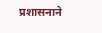प्रशासनाने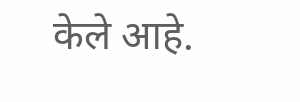केले आहे.